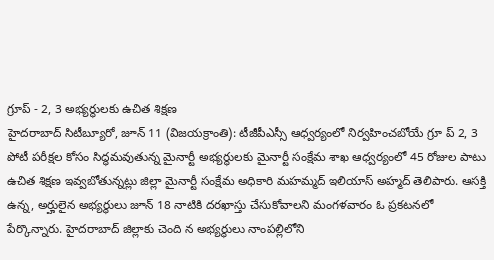గ్రూప్ - 2, 3 అభ్యర్థులకు ఉచిత శిక్షణ
హైదరాబాద్ సిటీబ్యూరో, జూన్ 11 (విజయక్రాంతి): టీజీపీఎస్సీ ఆధ్వర్యంలో నిర్వహించబోయే గ్రూ ప్ 2, 3 పోటీ పరీక్షల కోసం సిద్ధమవుతున్న మైనార్టీ అభ్యర్థులకు మైనార్టీ సంక్షేమ శాఖ ఆధ్వర్యంలో 45 రోజుల పాటు ఉచిత శిక్షణ ఇవ్వబోతున్నట్లు జిల్లా మైనార్టీ సంక్షేమ అధికారి మహమ్మద్ ఇలియాస్ అహ్మద్ తెలిపారు. ఆసక్తి ఉన్న, అర్హులైన అభ్యర్థులు జూన్ 18 నాటికి దరఖాస్తు చేసుకోవాలని మంగళవారం ఓ ప్రకటనలో పేర్కొన్నారు. హైదరాబాద్ జిల్లాకు చెంది న అభ్యర్థులు నాంపల్లిలోని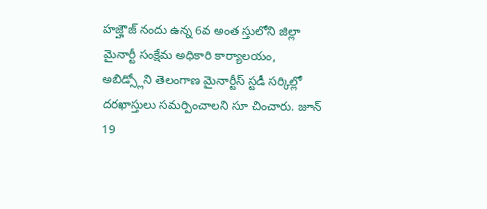హజ్హౌజ్ నందు ఉన్న 6వ అంత స్తులోని జిల్లా మైనార్టీ సంక్షేమ అధికారి కార్యాలయం, అబిడ్స్లోని తెలంగాణ మైనార్టీస్ స్టడీ సర్కిల్లో దరఖాస్తులు సమర్పించాలని సూ చించారు. జూన్ 19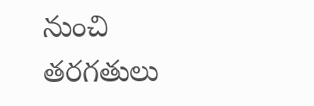నుంచి తరగతులు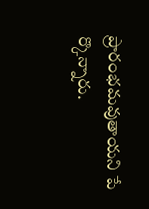ప్రారంభమవుతాయని పే ర్కొన్నారు.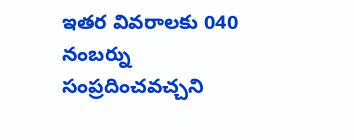ఇతర వివరాలకు 040 నంబర్ను సంప్రదించవచ్చని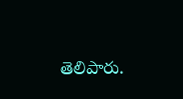తెలిపారు.